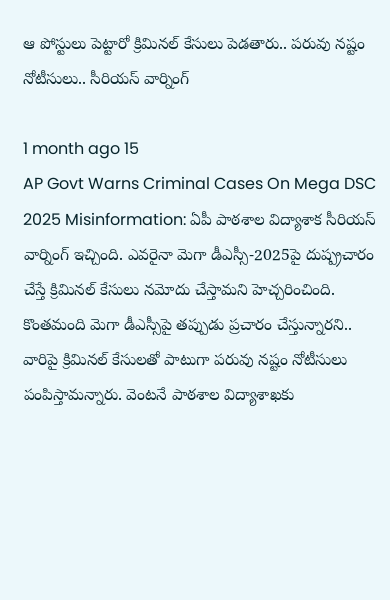ఆ పోస్టులు పెట్టారో క్రిమినల్ కేసులు పెడతారు.. పరువు నష్టం నోటీసులు.. సీరియస్ వార్నింగ్

1 month ago 15
AP Govt Warns Criminal Cases On Mega DSC 2025 Misinformation: ఏపీ పాఠశాల విద్యాశాక సీరియస్ వార్నింగ్ ఇచ్చింది. ఎవరైనా మెగా డీఎస్సీ-2025పై దుష్ప్రచారం చేస్తే క్రిమినల్‌ కేసులు నమోదు చేస్తామని హెచ్చరించింది. కొంతమంది మెగా డీఎస్సీపై తప్పుడు ప్రచారం చేస్తున్నారని.. వారిపై క్రిమినల్ కేసులతో పాటుగా పరువు నష్టం నోటీసులు పంపిస్తామన్నారు. వెంటనే పాఠశాల విద్యాశాఖకు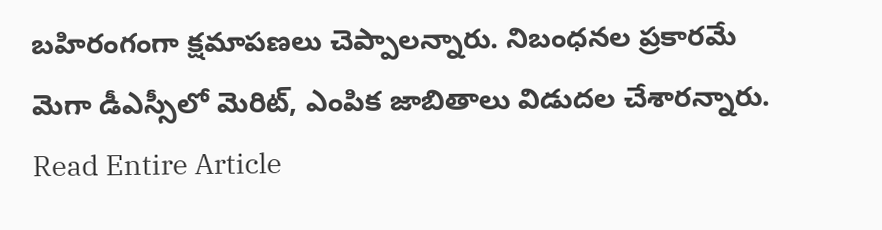బహిరంగంగా క్షమాపణలు చెప్పాలన్నారు. నిబంధనల ప్రకారమే మెగా డీఎస్సీలో మెరిట్‌, ఎంపిక జాబితాలు విడుదల చేశారన్నారు.
Read Entire Article